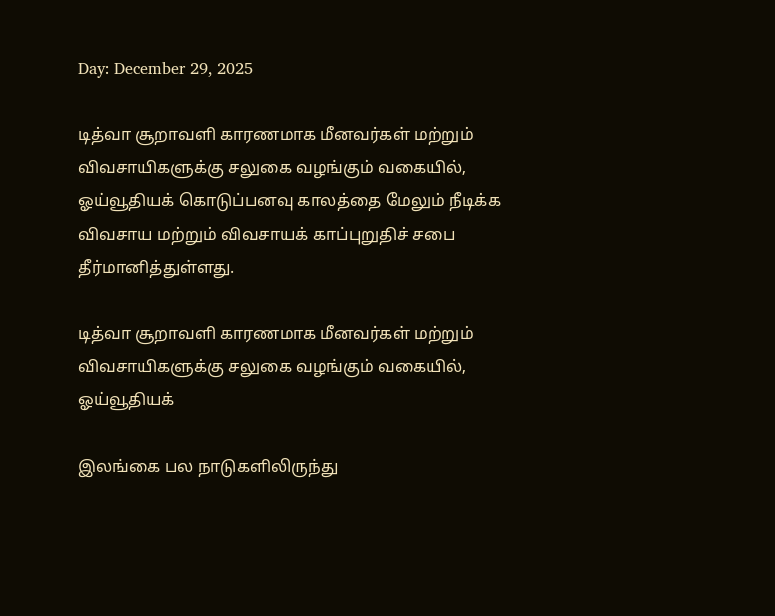Day: December 29, 2025

டித்வா சூறாவளி காரணமாக மீனவர்கள் மற்றும் விவசாயிகளுக்கு சலுகை வழங்கும் வகையில், ஓய்வூதியக் கொடுப்பனவு காலத்தை மேலும் நீடிக்க விவசாய மற்றும் விவசாயக் காப்புறுதிச் சபை தீர்மானித்துள்ளது.

டித்வா சூறாவளி காரணமாக மீனவர்கள் மற்றும் விவசாயிகளுக்கு சலுகை வழங்கும் வகையில், ஓய்வூதியக்

இலங்கை பல நாடுகளிலிருந்து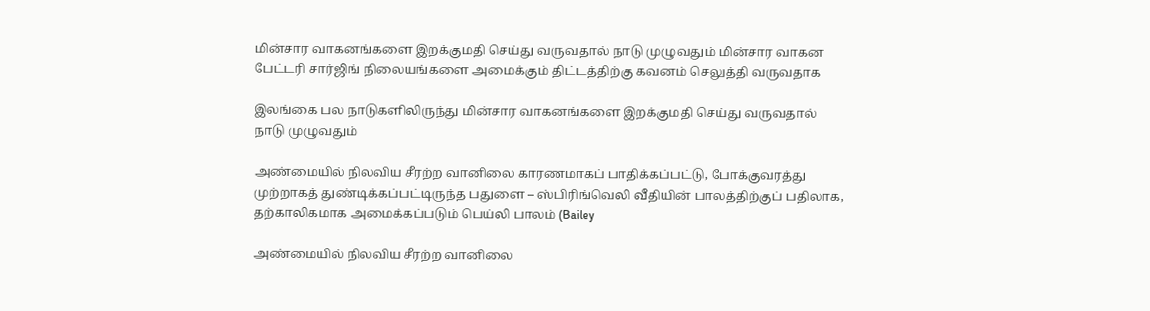மின்சார வாகனங்களை இறக்குமதி செய்து வருவதால் நாடு முழுவதும் மின்சார வாகன பேட்டரி சார்ஜிங் நிலையங்களை அமைக்கும் திட்டத்திற்கு கவனம் செலுத்தி வருவதாக

இலங்கை பல நாடுகளிலிருந்து மின்சார வாகனங்களை இறக்குமதி செய்து வருவதால் நாடு முழுவதும்

அண்மையில் நிலவிய சீரற்ற வானிலை காரணமாகப் பாதிக்கப்பட்டு, போக்குவரத்து முற்றாகத் துண்டிக்கப்பட்டிருந்த பதுளை – ஸ்பிரிங்வெலி வீதியின் பாலத்திற்குப் பதிலாக, தற்காலிகமாக அமைக்கப்படும் பெய்லி பாலம் (Bailey

அண்மையில் நிலவிய சீரற்ற வானிலை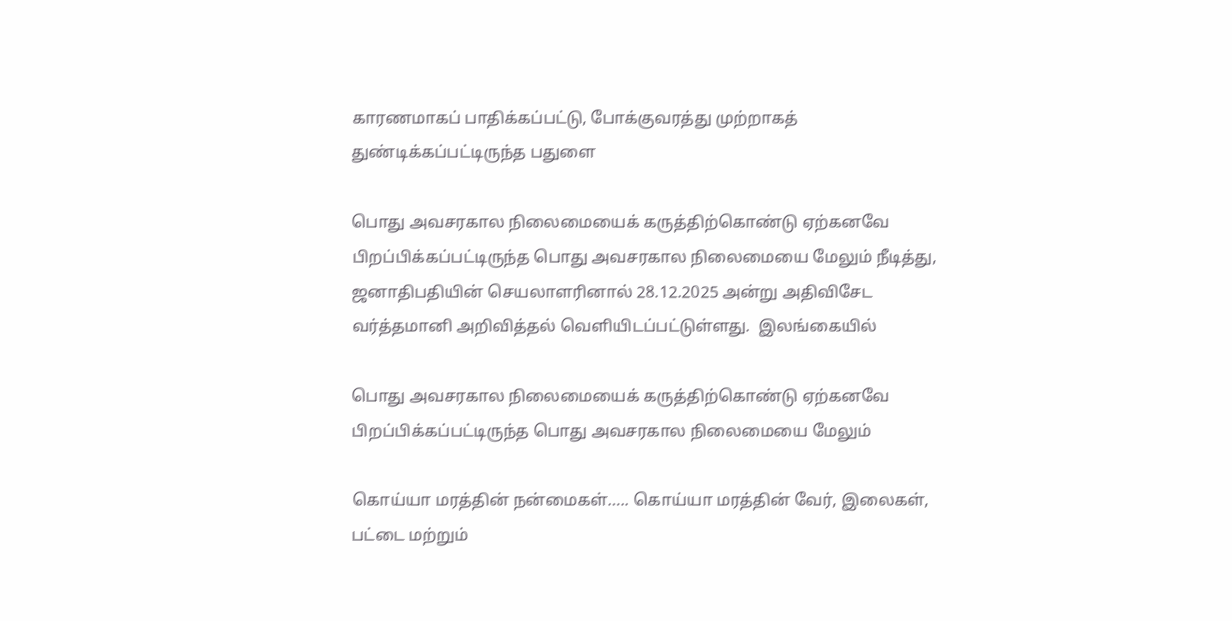காரணமாகப் பாதிக்கப்பட்டு, போக்குவரத்து முற்றாகத் துண்டிக்கப்பட்டிருந்த பதுளை

பொது அவசரகால நிலைமையைக் கருத்திற்கொண்டு ஏற்கனவே பிறப்பிக்கப்பட்டிருந்த பொது அவசரகால நிலைமையை மேலும் நீடித்து, ஜனாதிபதியின் செயலாளரினால் 28.12.2025 அன்று அதிவிசேட வர்த்தமானி அறிவித்தல் வெளியிடப்பட்டுள்ளது.  இலங்கையில்

பொது அவசரகால நிலைமையைக் கருத்திற்கொண்டு ஏற்கனவே பிறப்பிக்கப்பட்டிருந்த பொது அவசரகால நிலைமையை மேலும்

கொய்யா மரத்தின் நன்மைகள்….. கொய்யா மரத்தின் வேர், இலைகள், பட்டை மற்றும்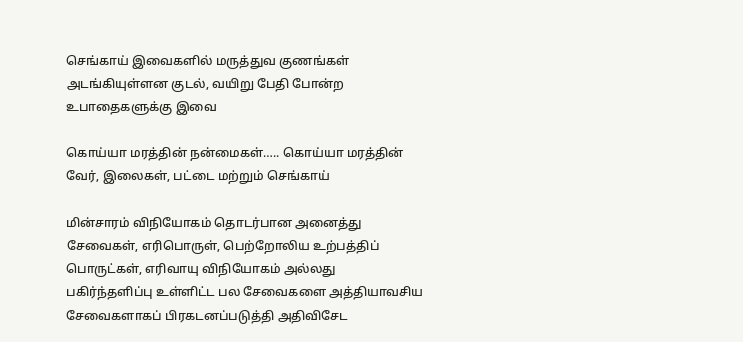செங்காய் இவைகளில் மருத்துவ குணங்கள் அடங்கியுள்ளன குடல், வயிறு பேதி போன்ற உபாதைகளுக்கு இவை

கொய்யா மரத்தின் நன்மைகள்….. கொய்யா மரத்தின் வேர், இலைகள், பட்டை மற்றும் செங்காய்

மின்சாரம் விநியோகம் தொடர்பான அனைத்து சேவைகள், எரிபொருள், பெற்றோலிய உற்பத்திப் பொருட்கள், எரிவாயு விநியோகம் அல்லது பகிர்ந்தளிப்பு உள்ளிட்ட பல சேவைகளை அத்தியாவசிய சேவைகளாகப் பிரகடனப்படுத்தி அதிவிசேட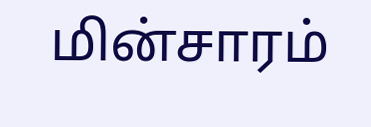மின்சாரம்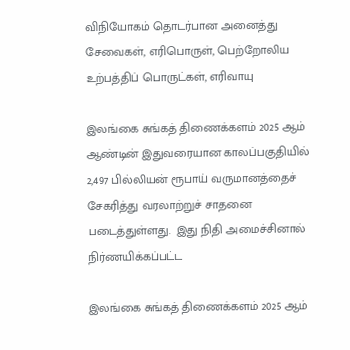விநியோகம் தொடர்பான அனைத்து சேவைகள், எரிபொருள், பெற்றோலிய உற்பத்திப் பொருட்கள், எரிவாயு

இலங்கை சுங்கத் திணைக்களம் 2025 ஆம் ஆண்டின் இதுவரையான காலப்பகுதியில் 2,497 பில்லியன் ரூபாய் வருமானத்தைச் சேகரித்து வரலாற்றுச் சாதனை படைத்துள்ளது.  இது நிதி அமைச்சினால் நிர்ணயிக்கப்பட்ட

இலங்கை சுங்கத் திணைக்களம் 2025 ஆம்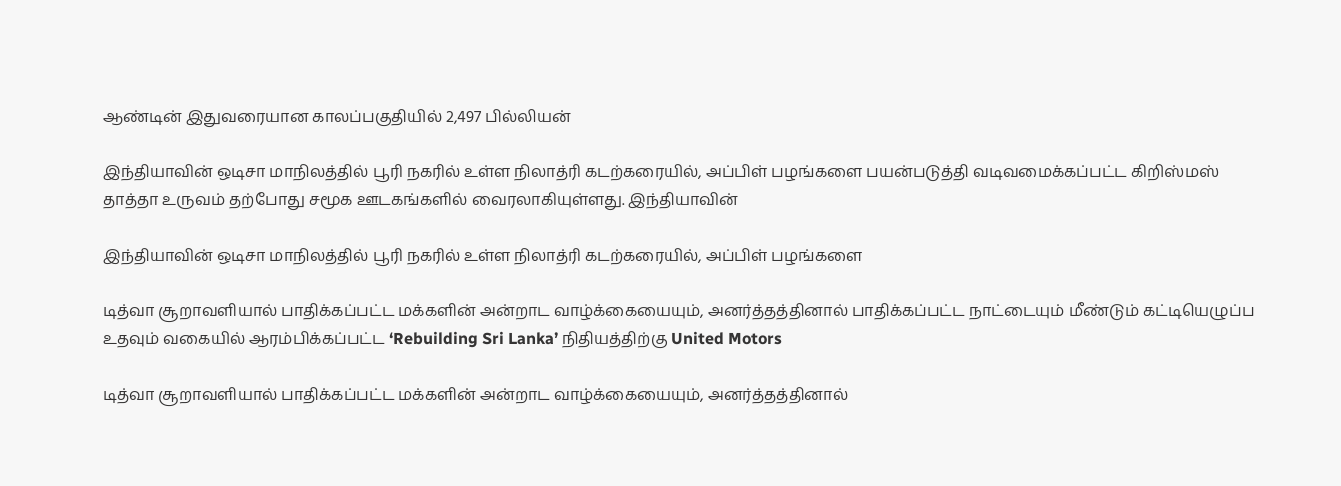ஆண்டின் இதுவரையான காலப்பகுதியில் 2,497 பில்லியன்

இந்தியாவின் ஒடிசா மாநிலத்தில் பூரி நகரில் உள்ள நிலாத்ரி கடற்கரையில், அப்பிள் பழங்களை பயன்படுத்தி வடிவமைக்கப்பட்ட கிறிஸ்மஸ் தாத்தா உருவம் தற்போது சமூக ஊடகங்களில் வைரலாகியுள்ளது. இந்தியாவின்

இந்தியாவின் ஒடிசா மாநிலத்தில் பூரி நகரில் உள்ள நிலாத்ரி கடற்கரையில், அப்பிள் பழங்களை

டித்வா சூறாவளியால் பாதிக்கப்பட்ட மக்களின் அன்றாட வாழ்க்கையையும், அனர்த்தத்தினால் பாதிக்கப்பட்ட நாட்டையும் மீண்டும் கட்டியெழுப்ப உதவும் வகையில் ஆரம்பிக்கப்பட்ட ‘Rebuilding Sri Lanka’ நிதியத்திற்கு United Motors

டித்வா சூறாவளியால் பாதிக்கப்பட்ட மக்களின் அன்றாட வாழ்க்கையையும், அனர்த்தத்தினால்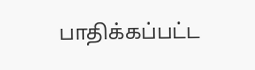பாதிக்கப்பட்ட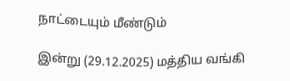நாட்டையும் மீண்டும்

இன்று (29.12.2025) மத்திய வங்கி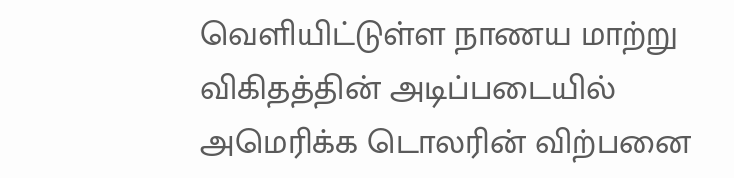வெளியிட்டுள்ள நாணய மாற்று விகிதத்தின் அடிப்படையில் அமெரிக்க டொலரின் விற்பனை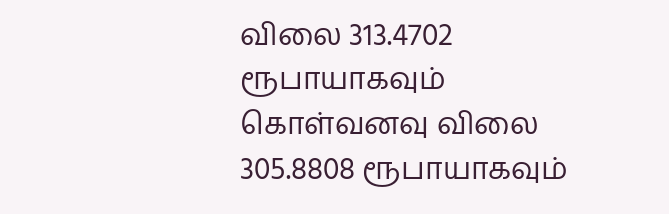விலை 313.4702 ரூபாயாகவும் கொள்வனவு விலை 305.8808 ரூபாயாகவும்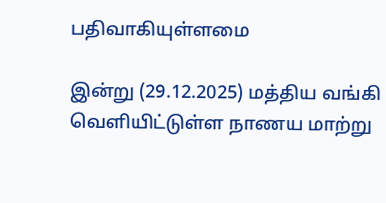பதிவாகியுள்ளமை

இன்று (29.12.2025) மத்திய வங்கி வெளியிட்டுள்ள நாணய மாற்று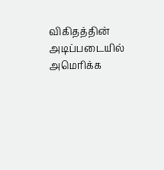விகிதத்தின் அடிப்படையில் அமெரிக்க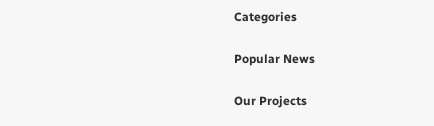Categories

Popular News

Our Projects